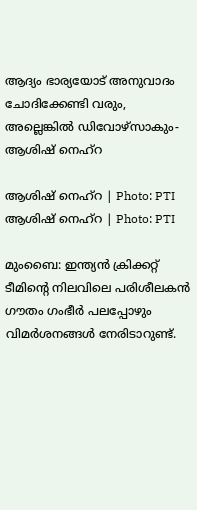ആദ്യം ഭാര്യയോട് അനുവാദം ചോദിക്കേണ്ടി വരും, അല്ലെങ്കിൽ ഡിവോഴ്‌സാകും-ആശിഷ് നെഹ്‌റ

ആശിഷ് നെഹ്‌റ | Photo: PTI
ആശിഷ് നെഹ്‌റ | Photo: PTI

മുംബൈ: ഇന്ത്യൻ ക്രിക്കറ്റ് ടീമിന്റെ നിലവിലെ പരിശീലകൻ ഗൗതം ഗംഭീർ പലപ്പോഴും വിമർശനങ്ങൾ നേരിടാറുണ്ട്.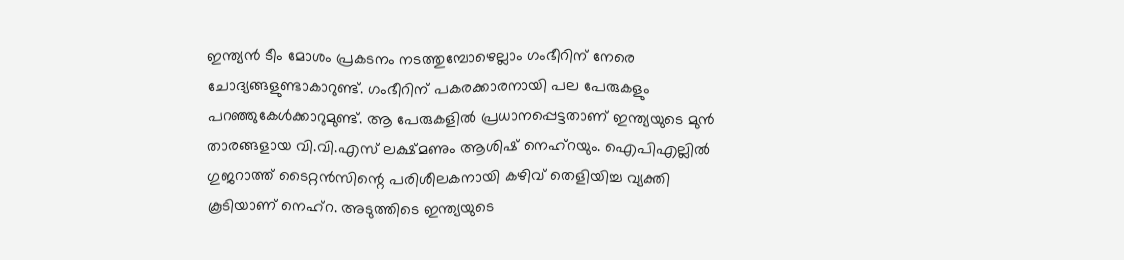ഇന്ത്യൻ ടീം മോശം പ്രകടനം നടത്തുമ്പോഴെല്ലാം ഗംഭീറിന് നേരെ ചോദ്യങ്ങളുണ്ടാകാറുണ്ട്. ഗംഭീറിന് പകരക്കാരനായി പല പേരുകളും പറഞ്ഞുകേൾക്കാറുമുണ്ട്. ആ പേരുകളിൽ പ്രധാനപ്പെട്ടതാണ് ഇന്ത്യയുടെ മുൻ താരങ്ങളായ വി.വി.എസ് ലക്ഷ്മണും ആശിഷ് നെഹ്‌റയും. ഐപിഎല്ലിൽ ഗുജറാത്ത് ടൈറ്റൻസിന്റെ പരിശീലകനായി കഴിവ് തെളിയിച്ച വ്യക്തി കൂടിയാണ് നെഹ്‌റ. അടുത്തിടെ ഇന്ത്യയുടെ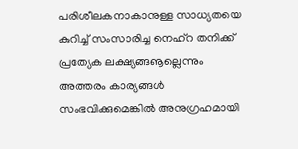പരിശീലകനാകാനുള്ള സാധ്യതയെ കുറിച്ച് സംസാരിച്ച നെഹ്‌റ തനിക്ക് പ്രത്യേക ലക്ഷ്യങ്ങൡല്ലെന്നും അത്തരം കാര്യങ്ങൾ സംഭവിക്കുമെങ്കിൽ അനുഗ്രഹമായി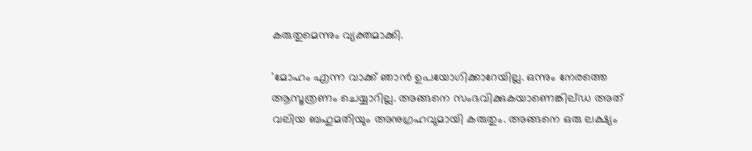കരുതുമെന്നും വ്യക്തമാക്കി.

'മോഹം എന്ന വാക്ക് ഞാൻ ഉപയോഗിക്കാറേയില്ല. ഒന്നും നേരത്തെ ആസൂത്രണം ചെയ്യാറില്ല. അങ്ങനെ സംഭവിക്കുകയാണെങ്കില്ഡ അത് വലിയ ബഹുമതിയും അനുഗ്രഹവുമായി കരുതും. അങ്ങനെ ഒരു ലക്ഷ്യം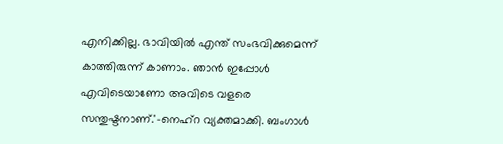എനിക്കില്ല. ഭാവിയിൽ എന്ത് സംഭവിക്കുമെന്ന് കാത്തിരുന്ന് കാണാം. ഞാൻ ഇപ്പോൾ എവിടെയാണോ അവിടെ വളരെ സന്തുഷ്ടനാണ്.'-നെഹ്‌റ വ്യക്തമാക്കി. ബംഗാൾ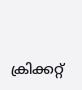ക്രിക്കറ്റ്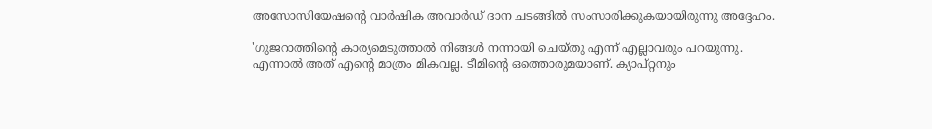അസോസിയേഷന്റെ വാർഷിക അവാർഡ് ദാന ചടങ്ങിൽ സംസാരിക്കുകയായിരുന്നു അദ്ദേഹം.

'ഗുജറാത്തിന്റെ കാര്യമെടുത്താൽ നിങ്ങൾ നന്നായി ചെയ്തു എന്ന് എല്ലാവരും പറയുന്നു. എന്നാൽ അത് എന്റെ മാത്രം മികവല്ല. ടീമിന്റെ ഒത്തൊരുമയാണ്. ക്യാപ്റ്റനും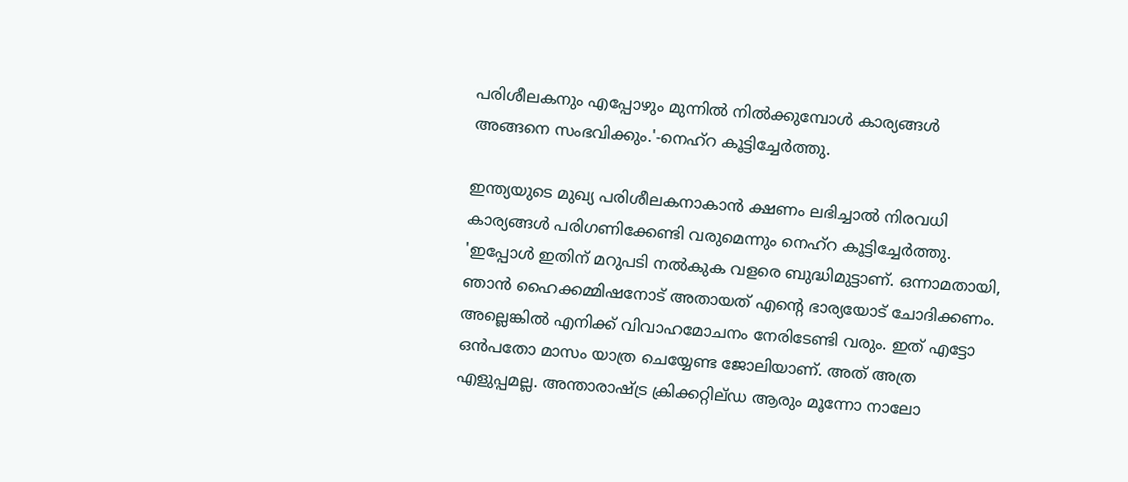പരിശീലകനും എപ്പോഴും മുന്നിൽ നിൽക്കുമ്പോൾ കാര്യങ്ങൾ അങ്ങനെ സംഭവിക്കും.'-നെഹ്‌റ കൂട്ടിച്ചേർത്തു.

ഇന്ത്യയുടെ മുഖ്യ പരിശീലകനാകാൻ ക്ഷണം ലഭിച്ചാൽ നിരവധി കാര്യങ്ങൾ പരിഗണിക്കേണ്ടി വരുമെന്നും നെഹ്‌റ കൂട്ടിച്ചേർത്തു. 'ഇപ്പോൾ ഇതിന് മറുപടി നൽകുക വളരെ ബുദ്ധിമുട്ടാണ്. ഒന്നാമതായി, ഞാൻ ഹൈക്കമ്മിഷനോട് അതായത് എന്റെ ഭാര്യയോട് ചോദിക്കണം. അല്ലെങ്കിൽ എനിക്ക് വിവാഹമോചനം നേരിടേണ്ടി വരും. ഇത് എട്ടോ ഒൻപതോ മാസം യാത്ര ചെയ്യേണ്ട ജോലിയാണ്. അത് അത്ര എളുപ്പമല്ല. അന്താരാഷ്ട്ര ക്രിക്കറ്റില്ഡ ആരും മൂന്നോ നാലോ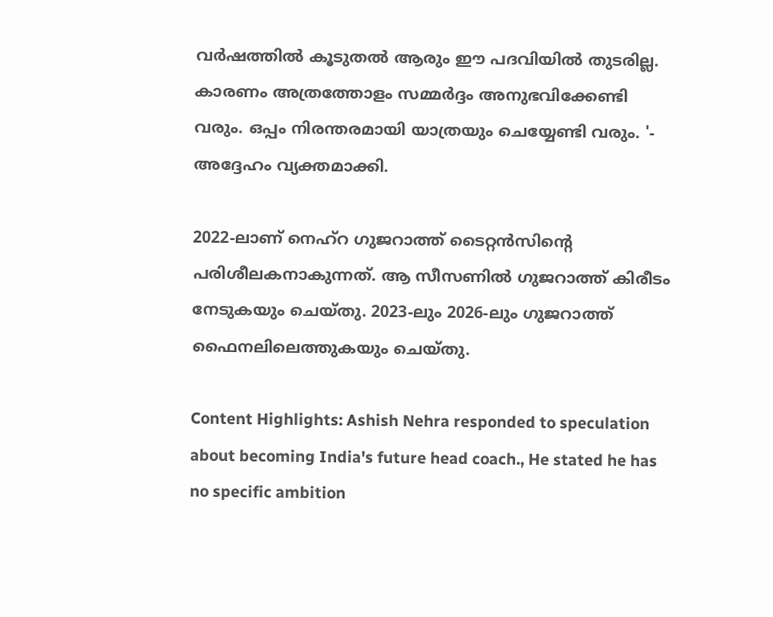വർഷത്തിൽ കൂടുതൽ ആരും ഈ പദവിയിൽ തുടരില്ല. കാരണം അത്രത്തോളം സമ്മർദ്ദം അനുഭവിക്കേണ്ടി വരും. ഒപ്പം നിരന്തരമായി യാത്രയും ചെയ്യേണ്ടി വരും. '- അദ്ദേഹം വ്യക്തമാക്കി.

2022-ലാണ് നെഹ്‌റ ഗുജറാത്ത് ടൈറ്റൻസിന്റെ പരിശീലകനാകുന്നത്. ആ സീസണിൽ ഗുജറാത്ത് കിരീടം നേടുകയും ചെയ്തു. 2023-ലും 2026-ലും ഗുജറാത്ത് ഫൈനലിലെത്തുകയും ചെയ്തു.

Content Highlights: Ashish Nehra responded to speculation about becoming India's future head coach., He stated he has no specific ambition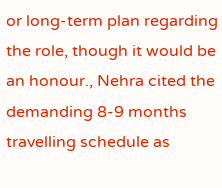or long-term plan regarding the role, though it would be an honour., Nehra cited the demanding 8-9 months travelling schedule as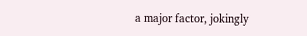a major factor, jokingly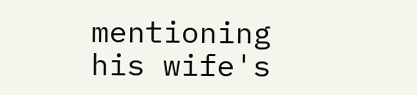mentioning his wife's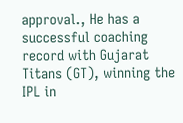approval., He has a successful coaching record with Gujarat Titans (GT), winning the IPL in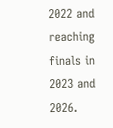2022 and reaching finals in 2023 and 2026.